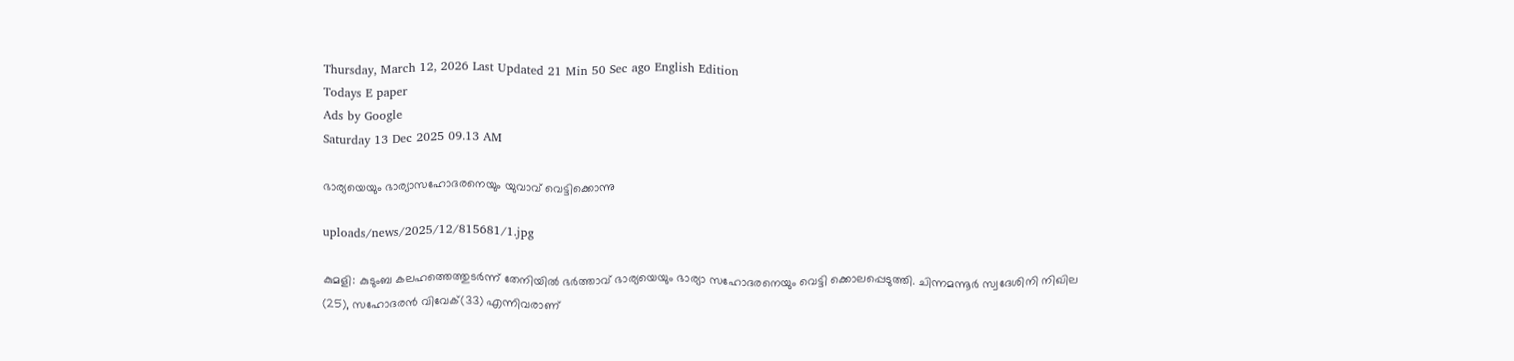Thursday, March 12, 2026 Last Updated 21 Min 50 Sec ago English Edition
Todays E paper
Ads by Google
Saturday 13 Dec 2025 09.13 AM

ഭാര്യയെയും ഭാര്യാസഹോദരനെയും യുവാവ്‌ വെട്ടിക്കൊന്നു

uploads/news/2025/12/815681/1.jpg

കുമളി: കുടുംബ കലഹത്തെത്തുടര്‍ന്ന്‌ തേനിയില്‍ ഭര്‍ത്താവ്‌ ഭാര്യയെയും ഭാര്യാ സഹോദരനെയും വെട്ടി ക്കൊലപ്പെടുത്തി. ചിന്നമന്നൂര്‍ സ്വദേശിനി നിഖില (25), സഹോദരന്‍ വിവേക്‌(33) എന്നിവരാണ്‌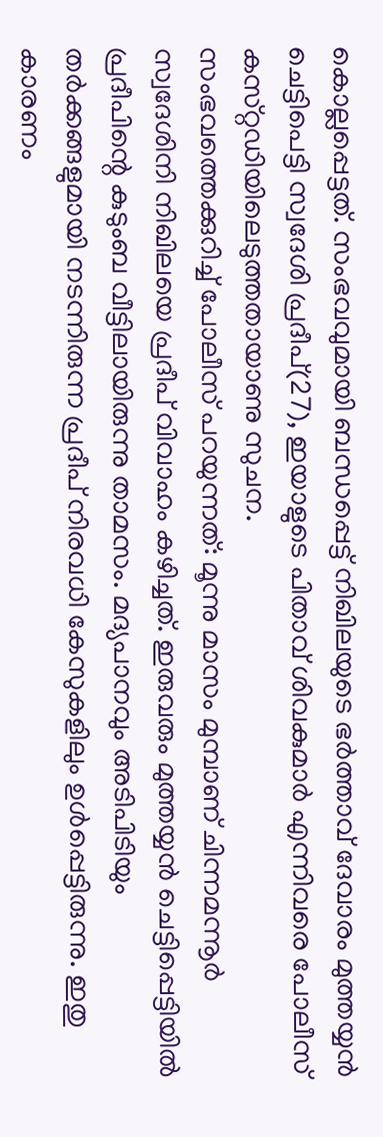കൊല്ലപ്പെട്ടത്‌. സംഭവവുമായി ബന്ധപ്പെട്ട്‌ നിഖിലയുടെ ഭര്‍ത്താവ്‌ ദേവാരം മുത്തയ്യന്‍ ചെട്ടിപെട്ടി സ്വദേശി പ്രദീപ്‌(27), ഇയാളുടെ പിതാവ്‌ ശിവകുമാര്‍ എന്നിവരെ പോലീസ്‌ കസ്‌റ്റഡിയിലെടുത്തതായാണു സുചന.
സംഭവത്തെക്കുറിച്ച്‌ പോലീസ്‌ പറയുന്നത്‌: മൂന്നു മാസം മുമ്പാണ്‌ ചിന്നമന്നൂര്‍ സ്വദേശിനി നിഖിലയെ പ്രദീപ്‌ വിവാഹം കഴിച്ചത്‌. ഇരുവരും മുത്തയ്യന്‍ ചെട്ടിപ്പെട്ടിയില്‍ പ്രദീപിന്റെ കുടുംബ വീട്ടിലായിരുന്നു താമസം. മദ്യപാനവും അടിപിടിയും തര്‍ക്കങ്ങളുമായി നടന്നിരുന്ന പ്രദീപ്‌ നിരവധി കേസുകളിലും ഉള്‍പ്പെട്ടിരുന്നു. ഇതു കാരണം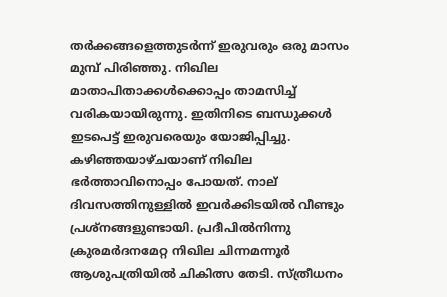തര്‍ക്കങ്ങളെത്തുടര്‍ന്ന്‌ ഇരുവരും ഒരു മാസം മുമ്പ്‌ പിരിഞ്ഞു. നിഖില
മാതാപിതാക്കള്‍ക്കൊപ്പം താമസിച്ച്‌ വരികയായിരുന്നു. ഇതിനിടെ ബന്ധുക്കള്‍ ഇടപെട്ട്‌ ഇരുവരെയും യോജിപ്പിച്ചു. കഴിഞ്ഞയാഴ്‌ചയാണ്‌ നിഖില ഭര്‍ത്താവിനൊപ്പം പോയത്‌. നാല്‌ ദിവസത്തിനുള്ളില്‍ ഇവര്‍ക്കിടയില്‍ വീണ്ടും പ്രശ്‌നങ്ങളുണ്ടായി. പ്രദീപില്‍നിന്നു ക്രുരമര്‍ദനമേറ്റ നിഖില ചിന്നമന്നൂര്‍ ആശുപത്രിയില്‍ ചികിത്സ തേടി. സ്‌ത്രീധനം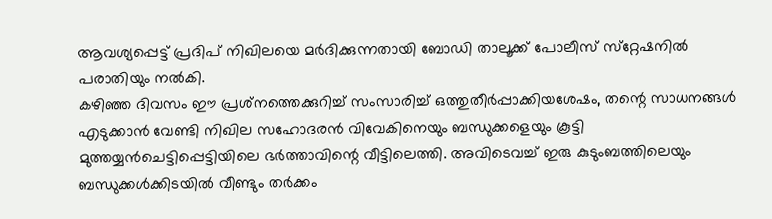ആവശ്യപ്പെട്ട്‌ പ്രദിപ്‌ നിഖിലയെ മര്‍ദിക്കുന്നതായി ബോഡി താലൂക്ക്‌ പോലീസ്‌ സ്‌റ്റേഷനില്‍ പരാതിയും നല്‍കി.
കഴിഞ്ഞ ദിവസം ഈ പ്രശ്‌നത്തെക്കുറിച്ച്‌ സംസാരിച്ച്‌ ഒത്തുതീര്‍പ്പാക്കിയശേഷം, തന്റെ സാധനങ്ങള്‍ എടുക്കാന്‍ വേണ്ടി നിഖില സഹോദരന്‍ വിവേകിനെയും ബന്ധുക്കളെയും കൂട്ടി മുത്തയ്യന്‍ചെട്ടിപ്പെട്ടിയിലെ ഭര്‍ത്താവിന്റെ വീട്ടിലെത്തി. അവിടെവച്ച്‌ ഇരു കുടുംബത്തിലെയും ബന്ധുക്കള്‍ക്കിടയില്‍ വീണ്ടും തര്‍ക്കം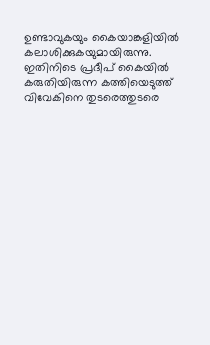ഉണ്ടാവുകയും കൈയാങ്കളിയില്‍ കലാശിക്കുകയുമായിരുന്നു. ഇതിനിടെ പ്രദീപ്‌ കൈയില്‍ കരുതിയിരുന്ന കത്തിയെടുത്ത്‌ വിവേകിനെ തുടരെത്തുടരെ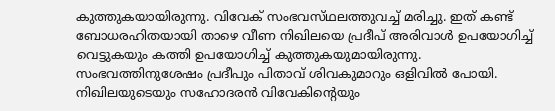കുത്തുകയായിരുന്നു. വിവേക്‌ സംഭവസ്‌ഥലത്തുവച്ച്‌ മരിച്ചു. ഇത്‌ കണ്ട്‌ ബോധരഹിതയായി താഴെ വീണ നിഖിലയെ പ്രദീപ്‌ അരിവാള്‍ ഉപയോഗിച്ച്‌ വെട്ടുകയും കത്തി ഉപയോഗിച്ച്‌ കുത്തുകയുമായിരുന്നു.
സംഭവത്തിനുശേഷം പ്രദീപും പിതാവ്‌ ശിവകുമാറും ഒളിവില്‍ പോയി. നിഖിലയുടെയും സഹോദരന്‍ വിവേകിന്റെയും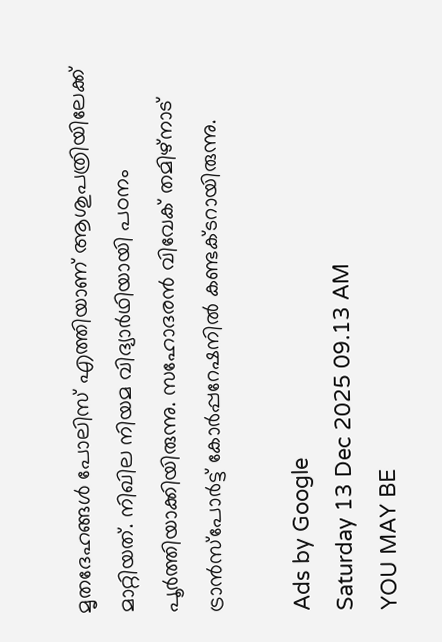മൃതദേഹങ്ങള്‍ പോലിസ്‌ എത്തിയാണ്‌ ആശുപത്രിയിലേക്ക്‌ മാറ്റിയത്‌. നിഖില നിയമ വിദ്യാര്‍ഥിയായി പഠനം പൂര്‍ത്തിയാക്കിയിരുന്നു. സഹോദരന്‍ വിവേക്‌ തമിഴ്‌നാട്‌ ട്രാന്‍സ്‌പോര്‍ട്ട്‌ കോര്‍പ്പറേഷനില്‍ കണ്ടക്‌ടറായിരുന്നു.

Ads by Google
Saturday 13 Dec 2025 09.13 AM
YOU MAY BE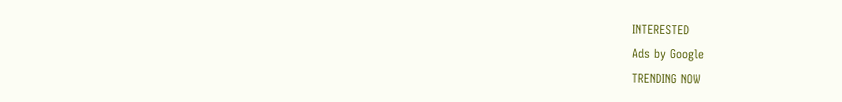INTERESTED
Ads by Google
TRENDING NOW